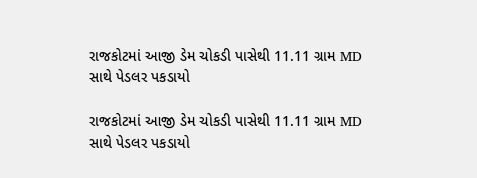રાજકોટમાં આજી ડેમ ચોકડી પાસેથી 11.11 ગ્રામ MD સાથે પેડલર પકડાયો

રાજકોટમાં આજી ડેમ ચોકડી પાસેથી 11.11 ગ્રામ MD સાથે પેડલર પકડાયો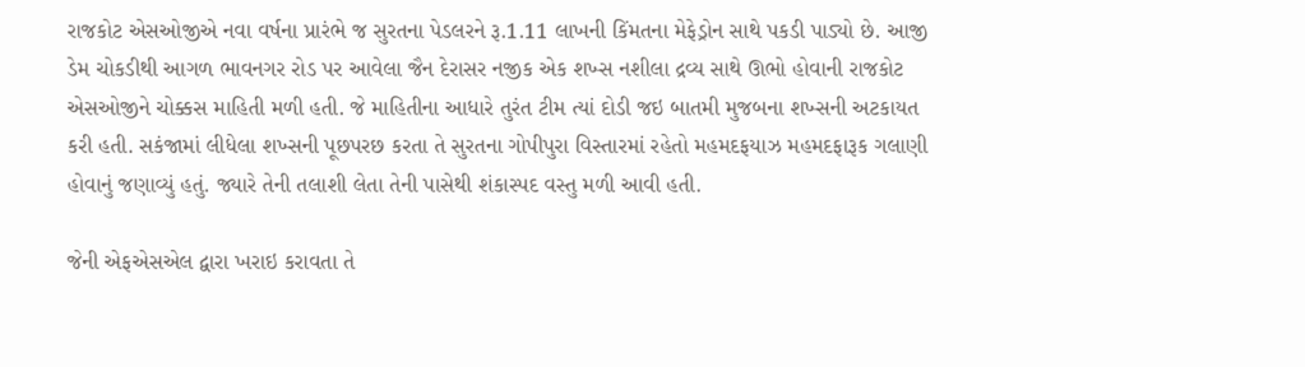રાજકોટ એસઓજીએ નવા વર્ષના પ્રારંભે જ સુરતના પેડલરને રૂ.1.11 લાખની કિંમતના મેફેડ્રોન સાથે પકડી પાડ્યો છે. આજી ડેમ ચોકડીથી આગળ ભાવનગર રોડ પર આવેલા જૈન દેરાસર નજીક એક શખ્સ નશીલા દ્રવ્ય સાથે ઊભો હોવાની રાજકોટ એસઓજીને ચોક્કસ માહિતી મળી હતી. જે માહિતીના આધારે તુરંત ટીમ ત્યાં દોડી જઇ બાતમી મુજબના શખ્સની અટકાયત કરી હતી. સકંજામાં લીધેલા શખ્સની પૂછપરછ કરતા તે સુરતના ગોપીપુરા વિસ્તારમાં રહેતો મહમદફયાઝ મહમદફારૂક ગલાણી હોવાનું જણાવ્યું હતું. જ્યારે તેની તલાશી લેતા તેની પાસેથી શંકાસ્પદ વસ્તુ મળી આવી હતી.

જેની એફએસએલ દ્વારા ખરાઇ કરાવતા તે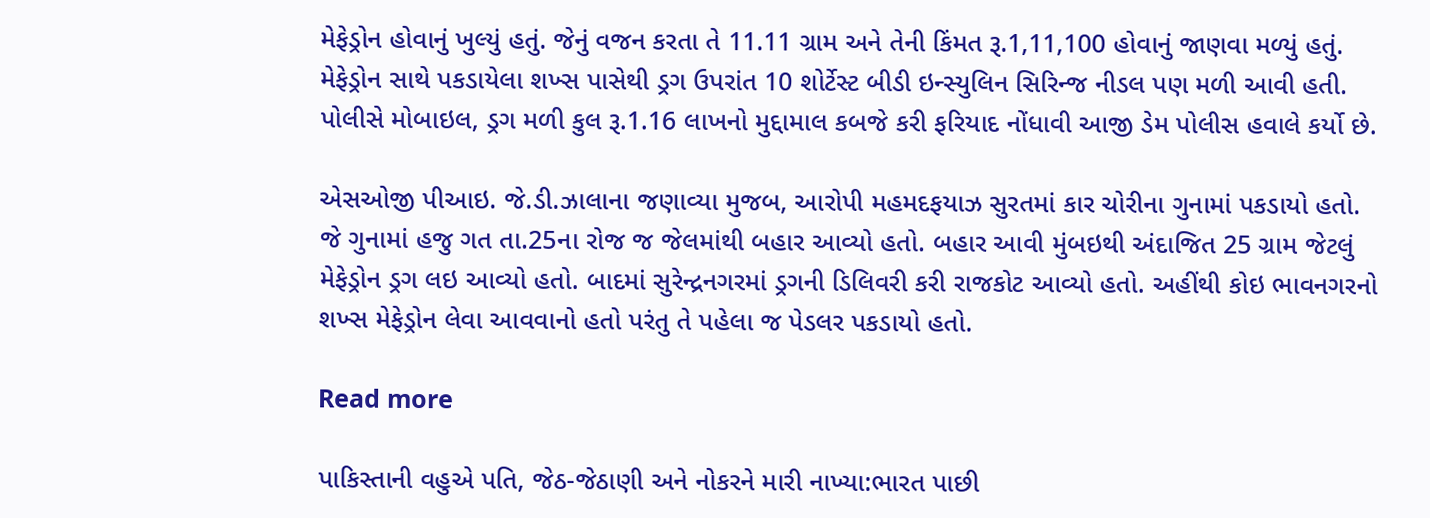મેફેડ્રોન હોવાનું ખુલ્યું હતું. જેનું વજન કરતા તે 11.11 ગ્રામ અને તેની કિંમત રૂ.1,11,100 હોવાનું જાણવા મળ્યું હતું. મેફેડ્રોન સાથે પકડાયેલા શખ્સ પાસેથી ડ્રગ ઉપરાંત 10 શોર્ટેસ્ટ બીડી ઇન્સ્યુલિન સિરિન્જ નીડલ પણ મળી આવી હતી. પોલીસે મોબાઇલ, ડ્રગ મળી કુલ રૂ.1.16 લાખનો મુદ્દામાલ કબજે કરી ફરિયાદ નોંધાવી આજી ડેમ પોલીસ હવાલે કર્યો છે.

એસઓજી પીઆઇ. જે.ડી.ઝાલાના જણાવ્યા મુજબ, આરોપી મહમદફયાઝ સુરતમાં કાર ચોરીના ગુનામાં પકડાયો હતો. જે ગુનામાં હજુ ગત તા.25ના રોજ જ જેલમાંથી બહાર આવ્યો હતો. બહાર આવી મુંબઇથી અંદાજિત 25 ગ્રામ જેટલું મેફેડ્રોન ડ્રગ લઇ આવ્યો હતો. બાદમાં સુરેન્દ્રનગરમાં ડ્રગની ડિલિવરી કરી રાજકોટ આવ્યો હતો. અહીંથી કોઇ ભાવનગરનો શખ્સ મેફેડ્રોન લેવા આવવાનો હતો પરંતુ તે પહેલા જ પેડલર પકડાયો હતો.

Read more

પાકિસ્તાની વહુએ પતિ, જેઠ-જેઠાણી અને નોકરને મારી નાખ્યા:ભારત પાછી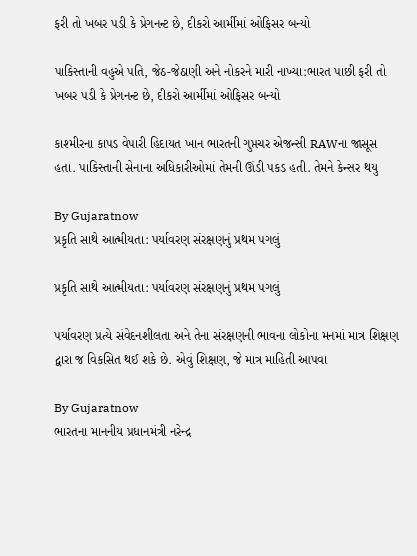ફરી તો ખબર પડી કે પ્રેગનન્ટ છે, દીકરો આર્મીમાં ઓફિસર બન્યો

પાકિસ્તાની વહુએ પતિ, જેઠ-જેઠાણી અને નોકરને મારી નાખ્યા:ભારત પાછી ફરી તો ખબર પડી કે પ્રેગનન્ટ છે, દીકરો આર્મીમાં ઓફિસર બન્યો

કાશ્મીરના કાપડ વેપારી હિદાયત ખાન ભારતની ગુપ્તચર એજન્સી RAWના જાસૂસ હતા. પાકિસ્તાની સેનાના અધિકારીઓમાં તેમની ઊંડી પકડ હતી. તેમને કેન્સર થયુ

By Gujaratnow
પ્રકૃતિ સાથે આત્મીયતા: પર્યાવરણ સંરક્ષણનું પ્રથમ પગલું

પ્રકૃતિ સાથે આત્મીયતા: પર્યાવરણ સંરક્ષણનું પ્રથમ પગલું

પર્યાવરણ પ્રત્યે સંવેદનશીલતા અને તેના સંરક્ષણની ભાવના લોકોના મનમાં માત્ર શિક્ષણ દ્વારા જ વિકસિત થઈ શકે છે. એવું શિક્ષણ, જે માત્ર માહિતી આપવા

By Gujaratnow
ભારતના માનનીય પ્રધાનમંત્રી નરેન્દ્ર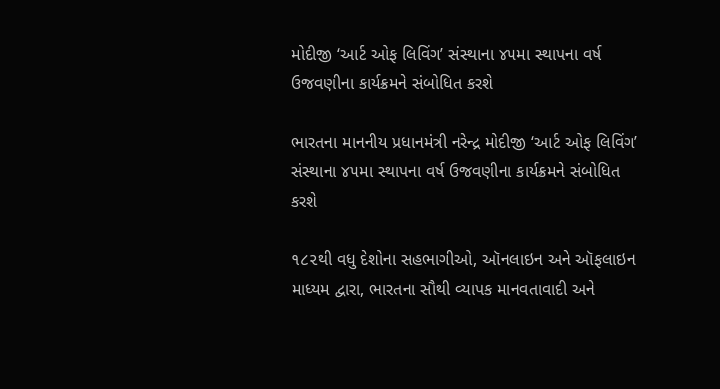મોદીજી ‘આર્ટ ઓફ લિવિંગ’ સંસ્થાના ૪૫મા સ્થાપના વર્ષ ઉજવણીના કાર્યક્રમને સંબોધિત કરશે

ભારતના માનનીય પ્રધાનમંત્રી નરેન્દ્ર મોદીજી ‘આર્ટ ઓફ લિવિંગ’ સંસ્થાના ૪૫મા સ્થાપના વર્ષ ઉજવણીના કાર્યક્રમને સંબોધિત કરશે

૧૮૨થી વધુ દેશોના સહભાગીઓ, ઑનલાઇન અને ઑફલાઇન માધ્યમ દ્વારા, ભારતના સૌથી વ્યાપક માનવતાવાદી અને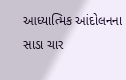આધ્યાત્મિક આંદોલનના સાડા ચાર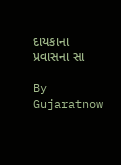દાયકાના પ્રવાસના સા

By Gujaratnow